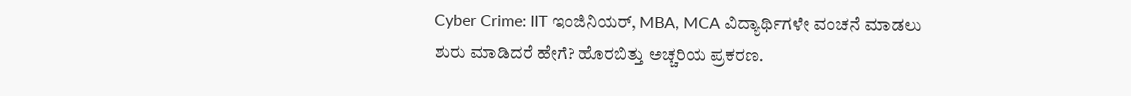Cyber Crime: IIT ಇಂಜಿನಿಯರ್, MBA, MCA ವಿದ್ಯಾರ್ಥಿಗಳೇ ವಂಚನೆ ಮಾಡಲು ಶುರು ಮಾಡಿದರೆ ಹೇಗೆ? ಹೊರಬಿತ್ತು ಅಚ್ಚರಿಯ ಪ್ರಕರಣ.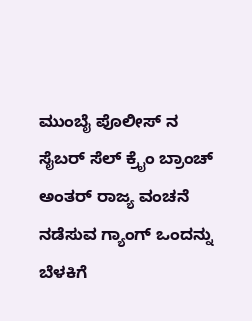ಮುಂಬೈ ಪೊಲೀಸ್ ನ ಸೈಬರ್ ಸೆಲ್ ಕ್ರೈಂ ಬ್ರಾಂಚ್ ಅಂತರ್ ರಾಜ್ಯ ವಂಚನೆ ನಡೆಸುವ ಗ್ಯಾಂಗ್ ಒಂದನ್ನು ಬೆಳಕಿಗೆ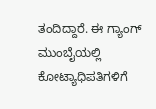ತಂದಿದ್ದಾರೆ. ಈ ಗ್ಯಾಂಗ್ ಮುಂಬೈಯಲ್ಲಿ ಕೋಟ್ಯಾಧಿಪತಿಗಳಿಗೆ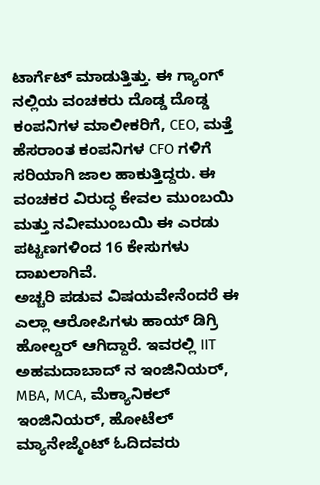ಟಾರ್ಗೆಟ್ ಮಾಡುತ್ತಿತ್ತು. ಈ ಗ್ಯಾಂಗ್ ನಲ್ಲಿಯ ವಂಚಕರು ದೊಡ್ಡ ದೊಡ್ಡ ಕಂಪನಿಗಳ ಮಾಲೀಕರಿಗೆ, CEO, ಮತ್ತೆ ಹೆಸರಾಂತ ಕಂಪನಿಗಳ CFO ಗಳಿಗೆ ಸರಿಯಾಗಿ ಜಾಲ ಹಾಕುತ್ತಿದ್ದರು. ಈ ವಂಚಕರ ವಿರುದ್ಧ ಕೇವಲ ಮುಂಬಯಿ ಮತ್ತು ನವೀಮುಂಬಯಿ ಈ ಎರಡು ಪಟ್ಟಣಗಳಿಂದ 16 ಕೇಸುಗಳು ದಾಖಲಾಗಿವೆ.
ಅಚ್ಚರಿ ಪಡುವ ವಿಷಯವೇನೆಂದರೆ ಈ ಎಲ್ಲಾ ಆರೋಪಿಗಳು ಹಾಯ್ ಡಿಗ್ರಿ ಹೋಲ್ಡರ್ ಆಗಿದ್ದಾರೆ. ಇವರಲ್ಲಿ IIT ಅಹಮದಾಬಾದ್ ನ ಇಂಜಿನಿಯರ್, MBA, MCA, ಮೆಕ್ಯಾನಿಕಲ್ ಇಂಜಿನಿಯರ್, ಹೋಟೆಲ್ ಮ್ಯಾನೇಜ್ಮೆಂಟ್ ಓದಿದವರು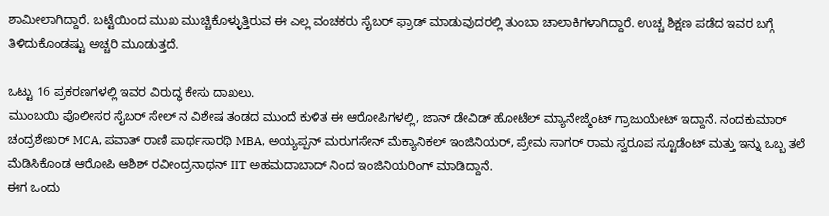ಶಾಮೀಲಾಗಿದ್ದಾರೆ. ಬಟ್ಟೆಯಿಂದ ಮುಖ ಮುಚ್ಚಿಕೊಳ್ಳುತ್ತಿರುವ ಈ ಎಲ್ಲ ವಂಚಕರು ಸೈಬರ್ ಫ್ರಾಡ್ ಮಾಡುವುದರಲ್ಲಿ ತುಂಬಾ ಚಾಲಾಕಿಗಳಾಗಿದ್ದಾರೆ. ಉಚ್ಚ ಶಿಕ್ಷಣ ಪಡೆದ ಇವರ ಬಗ್ಗೆ ತಿಳಿದುಕೊಂಡಷ್ಟು ಅಚ್ಚರಿ ಮೂಡುತ್ತದೆ.

ಒಟ್ಟು 16 ಪ್ರಕರಣಗಳಲ್ಲಿ ಇವರ ವಿರುದ್ಧ ಕೇಸು ದಾಖಲು.
ಮುಂಬಯಿ ಪೊಲೀಸರ ಸೈಬರ್ ಸೇಲ್ ನ ವಿಶೇಷ ತಂಡದ ಮುಂದೆ ಕುಳಿತ ಈ ಆರೋಪಿಗಳಲ್ಲಿ, ಜಾನ್ ಡೇವಿಡ್ ಹೋಟೆಲ್ ಮ್ಯಾನೇಜ್ಮೆಂಟ್ ಗ್ರಾಜುಯೇಟ್ ಇದ್ದಾನೆ. ನಂದಕುಮಾರ್ ಚಂದ್ರಶೇಖರ್ MCA, ಪವಾತ್ ರಾಣಿ ಪಾರ್ಥಸಾರಥಿ MBA, ಅಯ್ಯಪ್ಪನ್ ಮರುಗಸೇನ್ ಮೆಕ್ಯಾನಿಕಲ್ ಇಂಜಿನಿಯರ್, ಪ್ರೇಮ ಸಾಗರ್ ರಾಮ ಸ್ವರೂಪ ಸ್ಟೂಡೆಂಟ್ ಮತ್ತು ಇನ್ನು ಒಬ್ಬ ತಲೆ ಮೆಡಿಸಿಕೊಂಡ ಆರೋಪಿ ಆಶಿಶ್ ರವೀಂದ್ರನಾಥನ್ IIT ಅಹಮದಾಬಾದ್ ನಿಂದ ಇಂಜಿನಿಯರಿಂಗ್ ಮಾಡಿದ್ದಾನೆ.
ಈಗ ಒಂದು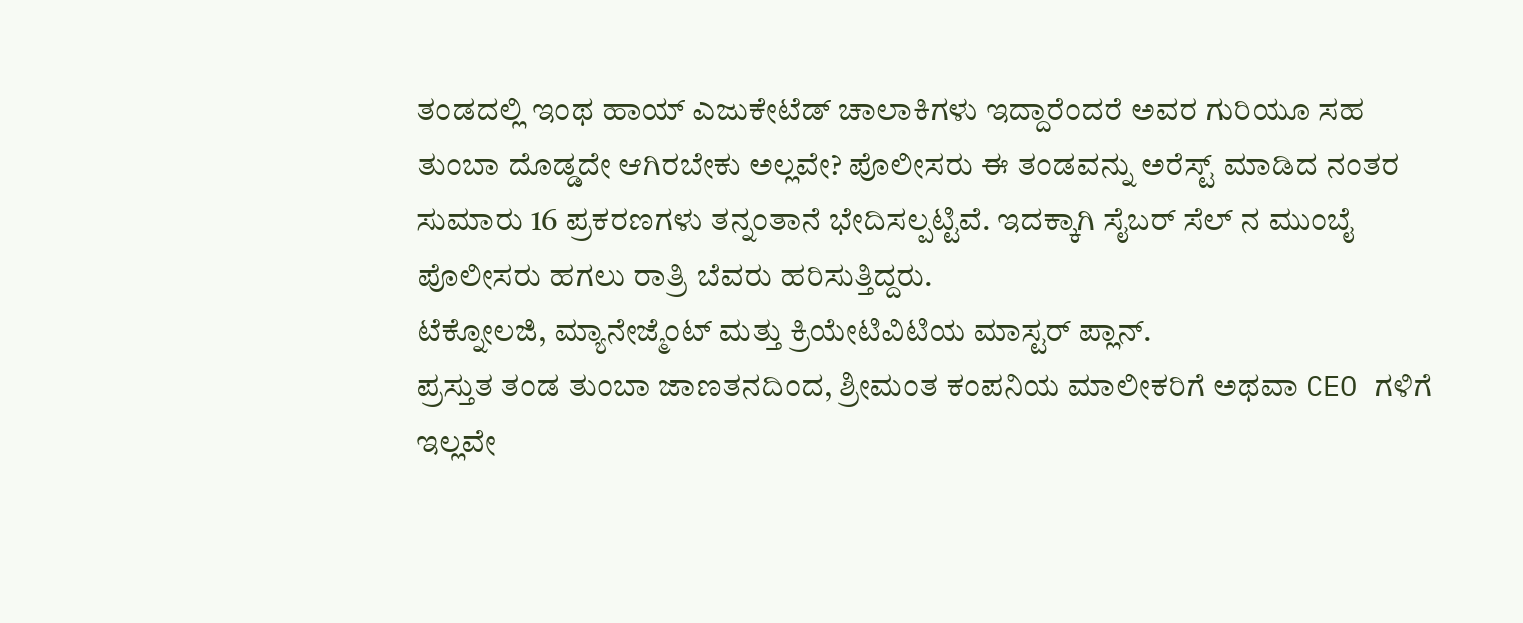ತಂಡದಲ್ಲಿ ಇಂಥ ಹಾಯ್ ಎಜುಕೇಟೆಡ್ ಚಾಲಾಕಿಗಳು ಇದ್ದಾರೆಂದರೆ ಅವರ ಗುರಿಯೂ ಸಹ ತುಂಬಾ ದೊಡ್ಡದೇ ಆಗಿರಬೇಕು ಅಲ್ಲವೇ? ಪೊಲೀಸರು ಈ ತಂಡವನ್ನು ಅರೆಸ್ಟ್ ಮಾಡಿದ ನಂತರ ಸುಮಾರು 16 ಪ್ರಕರಣಗಳು ತನ್ನಂತಾನೆ ಭೇದಿಸಲ್ಪಟ್ಟಿವೆ. ಇದಕ್ಕಾಗಿ ಸೈಬರ್ ಸೆಲ್ ನ ಮುಂಬೈ ಪೊಲೀಸರು ಹಗಲು ರಾತ್ರಿ ಬೆವರು ಹರಿಸುತ್ತಿದ್ದರು.
ಟೆಕ್ನೋಲಜಿ, ಮ್ಯಾನೇಜ್ಮೆಂಟ್ ಮತ್ತು ಕ್ರಿಯೇಟಿವಿಟಿಯ ಮಾಸ್ಟರ್ ಪ್ಲಾನ್.
ಪ್ರಸ್ತುತ ತಂಡ ತುಂಬಾ ಜಾಣತನದಿಂದ, ಶ್ರೀಮಂತ ಕಂಪನಿಯ ಮಾಲೀಕರಿಗೆ ಅಥವಾ CEO ಗಳಿಗೆ ಇಲ್ಲವೇ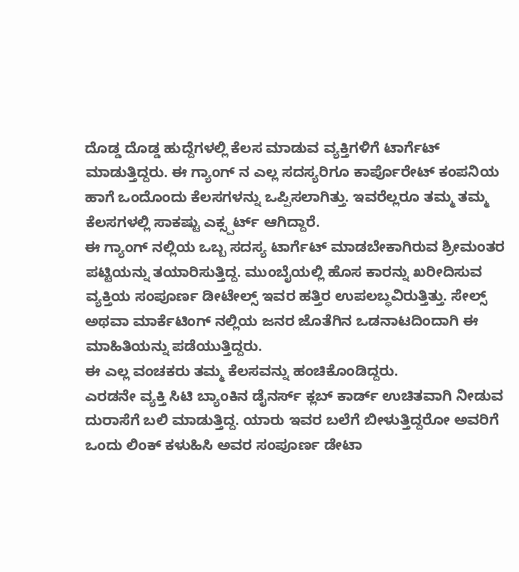ದೊಡ್ಡ ದೊಡ್ಡ ಹುದ್ದೆಗಳಲ್ಲಿ ಕೆಲಸ ಮಾಡುವ ವ್ಯಕ್ತಿಗಳಿಗೆ ಟಾರ್ಗೆಟ್ ಮಾಡುತ್ತಿದ್ದರು. ಈ ಗ್ಯಾಂಗ್ ನ ಎಲ್ಲ ಸದಸ್ಯರಿಗೂ ಕಾರ್ಪೊರೇಟ್ ಕಂಪನಿಯ ಹಾಗೆ ಒಂದೊಂದು ಕೆಲಸಗಳನ್ನು ಒಪ್ಪಿಸಲಾಗಿತ್ತು. ಇವರೆಲ್ಲರೂ ತಮ್ಮ ತಮ್ಮ ಕೆಲಸಗಳಲ್ಲಿ ಸಾಕಷ್ಟು ಎಕ್ಸ್ಪರ್ಟ್ ಆಗಿದ್ದಾರೆ.
ಈ ಗ್ಯಾಂಗ್ ನಲ್ಲಿಯ ಒಬ್ಬ ಸದಸ್ಯ ಟಾರ್ಗೆಟ್ ಮಾಡಬೇಕಾಗಿರುವ ಶ್ರೀಮಂತರ ಪಟ್ಟಿಯನ್ನು ತಯಾರಿಸುತ್ತಿದ್ದ. ಮುಂಬೈಯಲ್ಲಿ ಹೊಸ ಕಾರನ್ನು ಖರೀದಿಸುವ ವ್ಯಕ್ತಿಯ ಸಂಪೂರ್ಣ ಡೀಟೇಲ್ಸ್ ಇವರ ಹತ್ತಿರ ಉಪಲಬ್ಧವಿರುತ್ತಿತ್ತು. ಸೇಲ್ಸ್ ಅಥವಾ ಮಾರ್ಕೆಟಿಂಗ್ ನಲ್ಲಿಯ ಜನರ ಜೊತೆಗಿನ ಒಡನಾಟದಿಂದಾಗಿ ಈ ಮಾಹಿತಿಯನ್ನು ಪಡೆಯುತ್ತಿದ್ದರು.
ಈ ಎಲ್ಲ ವಂಚಕರು ತಮ್ಮ ಕೆಲಸವನ್ನು ಹಂಚಿಕೊಂಡಿದ್ದರು.
ಎರಡನೇ ವ್ಯಕ್ತಿ ಸಿಟಿ ಬ್ಯಾಂಕಿನ ಡೈನರ್ಸ್ ಕ್ಲಬ್ ಕಾರ್ಡ್ ಉಚಿತವಾಗಿ ನೀಡುವ ದುರಾಸೆಗೆ ಬಲಿ ಮಾಡುತ್ತಿದ್ದ. ಯಾರು ಇವರ ಬಲೆಗೆ ಬೀಳುತ್ತಿದ್ದರೋ ಅವರಿಗೆ ಒಂದು ಲಿಂಕ್ ಕಳುಹಿಸಿ ಅವರ ಸಂಪೂರ್ಣ ಡೇಟಾ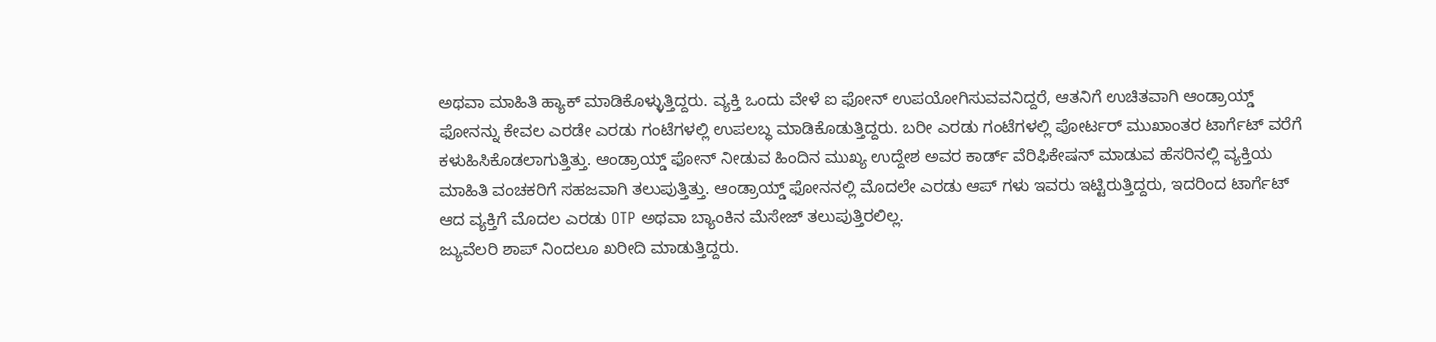ಅಥವಾ ಮಾಹಿತಿ ಹ್ಯಾಕ್ ಮಾಡಿಕೊಳ್ಳುತ್ತಿದ್ದರು. ವ್ಯಕ್ತಿ ಒಂದು ವೇಳೆ ಐ ಫೋನ್ ಉಪಯೋಗಿಸುವವನಿದ್ದರೆ, ಆತನಿಗೆ ಉಚಿತವಾಗಿ ಆಂಡ್ರಾಯ್ಡ್ ಫೋನನ್ನು ಕೇವಲ ಎರಡೇ ಎರಡು ಗಂಟೆಗಳಲ್ಲಿ ಉಪಲಬ್ಧ ಮಾಡಿಕೊಡುತ್ತಿದ್ದರು. ಬರೀ ಎರಡು ಗಂಟೆಗಳಲ್ಲಿ ಪೋರ್ಟರ್ ಮುಖಾಂತರ ಟಾರ್ಗೆಟ್ ವರೆಗೆ ಕಳುಹಿಸಿಕೊಡಲಾಗುತ್ತಿತ್ತು. ಆಂಡ್ರಾಯ್ಡ್ ಫೋನ್ ನೀಡುವ ಹಿಂದಿನ ಮುಖ್ಯ ಉದ್ದೇಶ ಅವರ ಕಾರ್ಡ್ ವೆರಿಫಿಕೇಷನ್ ಮಾಡುವ ಹೆಸರಿನಲ್ಲಿ ವ್ಯಕ್ತಿಯ ಮಾಹಿತಿ ವಂಚಕರಿಗೆ ಸಹಜವಾಗಿ ತಲುಪುತ್ತಿತ್ತು. ಆಂಡ್ರಾಯ್ಡ್ ಫೋನನಲ್ಲಿ ಮೊದಲೇ ಎರಡು ಆಪ್ ಗಳು ಇವರು ಇಟ್ಟಿರುತ್ತಿದ್ದರು, ಇದರಿಂದ ಟಾರ್ಗೆಟ್ ಆದ ವ್ಯಕ್ತಿಗೆ ಮೊದಲ ಎರಡು OTP ಅಥವಾ ಬ್ಯಾಂಕಿನ ಮೆಸೇಜ್ ತಲುಪುತ್ತಿರಲಿಲ್ಲ.
ಜ್ಯುವೆಲರಿ ಶಾಪ್ ನಿಂದಲೂ ಖರೀದಿ ಮಾಡುತ್ತಿದ್ದರು.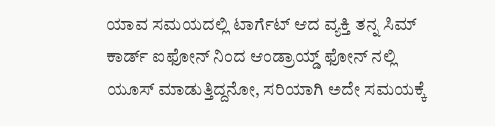ಯಾವ ಸಮಯದಲ್ಲಿ ಟಾರ್ಗೆಟ್ ಆದ ವ್ಯಕ್ತಿ ತನ್ನ ಸಿಮ್ ಕಾರ್ಡ್ ಐಫೋನ್ ನಿಂದ ಆಂಡ್ರಾಯ್ಡ್ ಫೋನ್ ನಲ್ಲಿ ಯೂಸ್ ಮಾಡುತ್ತಿದ್ದನೋ, ಸರಿಯಾಗಿ ಅದೇ ಸಮಯಕ್ಕೆ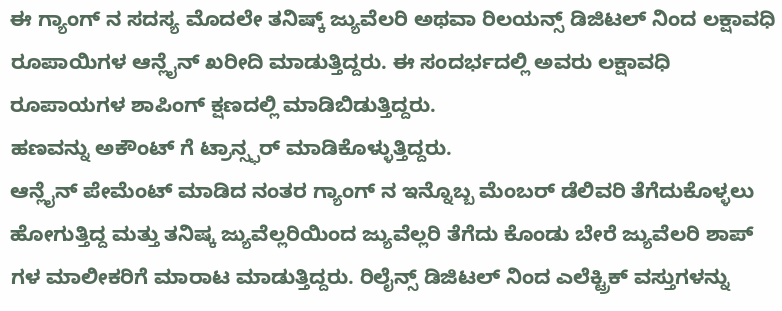ಈ ಗ್ಯಾಂಗ್ ನ ಸದಸ್ಯ ಮೊದಲೇ ತನಿಷ್ಕ್ ಜ್ಯುವೆಲರಿ ಅಥವಾ ರಿಲಯನ್ಸ್ ಡಿಜಿಟಲ್ ನಿಂದ ಲಕ್ಷಾವಧಿ ರೂಪಾಯಿಗಳ ಆನ್ಲೈನ್ ಖರೀದಿ ಮಾಡುತ್ತಿದ್ದರು. ಈ ಸಂದರ್ಭದಲ್ಲಿ ಅವರು ಲಕ್ಷಾವಧಿ ರೂಪಾಯಗಳ ಶಾಪಿಂಗ್ ಕ್ಷಣದಲ್ಲಿ ಮಾಡಿಬಿಡುತ್ತಿದ್ದರು.
ಹಣವನ್ನು ಅಕೌಂಟ್ ಗೆ ಟ್ರಾನ್ಸ್ಫರ್ ಮಾಡಿಕೊಳ್ಳುತ್ತಿದ್ದರು.
ಆನ್ಲೈನ್ ಪೇಮೆಂಟ್ ಮಾಡಿದ ನಂತರ ಗ್ಯಾಂಗ್ ನ ಇನ್ನೊಬ್ಬ ಮೆಂಬರ್ ಡೆಲಿವರಿ ತೆಗೆದುಕೊಳ್ಳಲು ಹೋಗುತ್ತಿದ್ದ ಮತ್ತು ತನಿಷ್ಕ ಜ್ಯುವೆಲ್ಲರಿಯಿಂದ ಜ್ಯುವೆಲ್ಲರಿ ತೆಗೆದು ಕೊಂಡು ಬೇರೆ ಜ್ಯುವೆಲರಿ ಶಾಪ್ ಗಳ ಮಾಲೀಕರಿಗೆ ಮಾರಾಟ ಮಾಡುತ್ತಿದ್ದರು. ರಿಲೈನ್ಸ್ ಡಿಜಿಟಲ್ ನಿಂದ ಎಲೆಕ್ಟ್ರಿಕ್ ವಸ್ತುಗಳನ್ನು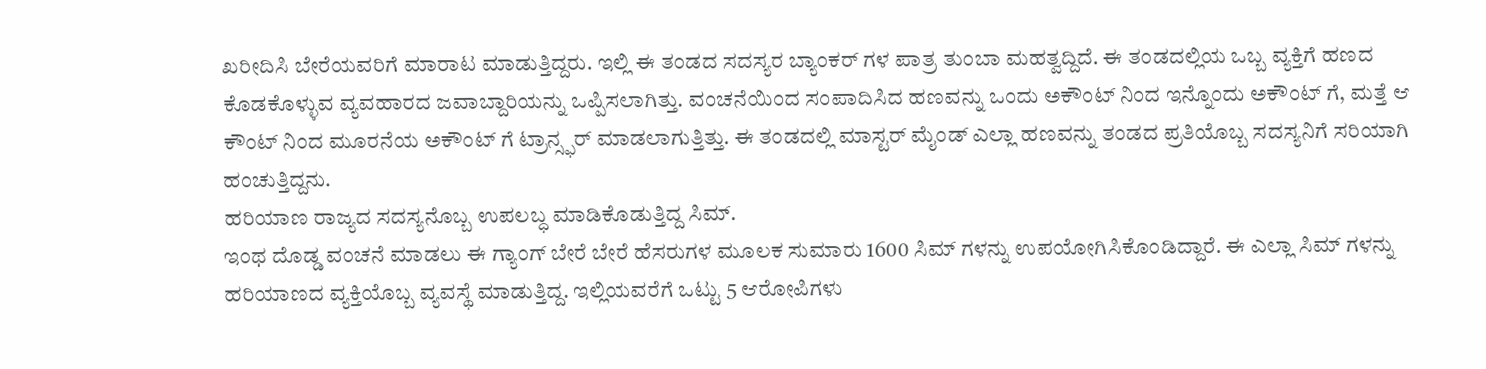ಖರೀದಿಸಿ ಬೇರೆಯವರಿಗೆ ಮಾರಾಟ ಮಾಡುತ್ತಿದ್ದರು. ಇಲ್ಲಿ ಈ ತಂಡದ ಸದಸ್ಯರ ಬ್ಯಾಂಕರ್ ಗಳ ಪಾತ್ರ ತುಂಬಾ ಮಹತ್ವದ್ದಿದೆ. ಈ ತಂಡದಲ್ಲಿಯ ಒಬ್ಬ ವ್ಯಕ್ತಿಗೆ ಹಣದ ಕೊಡಕೊಳ್ಳುವ ವ್ಯವಹಾರದ ಜವಾಬ್ದಾರಿಯನ್ನು ಒಪ್ಪಿಸಲಾಗಿತ್ತು. ವಂಚನೆಯಿಂದ ಸಂಪಾದಿಸಿದ ಹಣವನ್ನು ಒಂದು ಅಕೌಂಟ್ ನಿಂದ ಇನ್ನೊಂದು ಅಕೌಂಟ್ ಗೆ, ಮತ್ತೆ ಆ ಕೌಂಟ್ ನಿಂದ ಮೂರನೆಯ ಅಕೌಂಟ್ ಗೆ ಟ್ರಾನ್ಸ್ಫರ್ ಮಾಡಲಾಗುತ್ತಿತ್ತು. ಈ ತಂಡದಲ್ಲಿ ಮಾಸ್ಟರ್ ಮೈಂಡ್ ಎಲ್ಲಾ ಹಣವನ್ನು ತಂಡದ ಪ್ರತಿಯೊಬ್ಬ ಸದಸ್ಯನಿಗೆ ಸರಿಯಾಗಿ ಹಂಚುತ್ತಿದ್ದನು.
ಹರಿಯಾಣ ರಾಜ್ಯದ ಸದಸ್ಯನೊಬ್ಬ ಉಪಲಬ್ಧ ಮಾಡಿಕೊಡುತ್ತಿದ್ದ ಸಿಮ್.
ಇಂಥ ದೊಡ್ಡ ವಂಚನೆ ಮಾಡಲು ಈ ಗ್ಯಾಂಗ್ ಬೇರೆ ಬೇರೆ ಹೆಸರುಗಳ ಮೂಲಕ ಸುಮಾರು 1600 ಸಿಮ್ ಗಳನ್ನು ಉಪಯೋಗಿಸಿಕೊಂಡಿದ್ದಾರೆ. ಈ ಎಲ್ಲಾ ಸಿಮ್ ಗಳನ್ನು ಹರಿಯಾಣದ ವ್ಯಕ್ತಿಯೊಬ್ಬ ವ್ಯವಸ್ಥೆ ಮಾಡುತ್ತಿದ್ದ. ಇಲ್ಲಿಯವರೆಗೆ ಒಟ್ಟು 5 ಆರೋಪಿಗಳು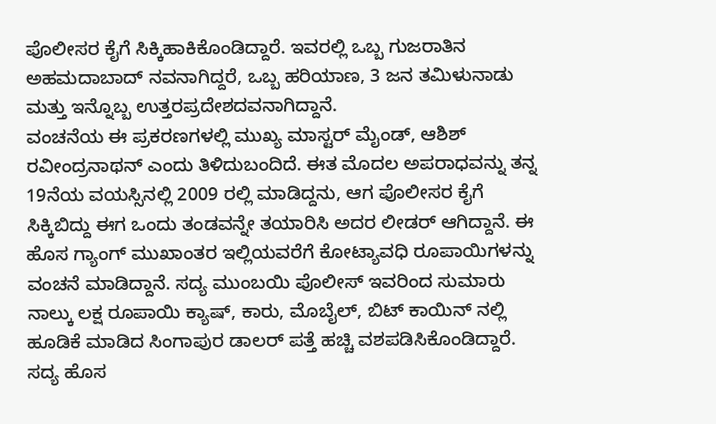ಪೊಲೀಸರ ಕೈಗೆ ಸಿಕ್ಕಿಹಾಕಿಕೊಂಡಿದ್ದಾರೆ. ಇವರಲ್ಲಿ ಒಬ್ಬ ಗುಜರಾತಿನ ಅಹಮದಾಬಾದ್ ನವನಾಗಿದ್ದರೆ, ಒಬ್ಬ ಹರಿಯಾಣ, 3 ಜನ ತಮಿಳುನಾಡು ಮತ್ತು ಇನ್ನೊಬ್ಬ ಉತ್ತರಪ್ರದೇಶದವನಾಗಿದ್ದಾನೆ.
ವಂಚನೆಯ ಈ ಪ್ರಕರಣಗಳಲ್ಲಿ ಮುಖ್ಯ ಮಾಸ್ಟರ್ ಮೈಂಡ್, ಆಶಿಶ್ ರವೀಂದ್ರನಾಥನ್ ಎಂದು ತಿಳಿದುಬಂದಿದೆ. ಈತ ಮೊದಲ ಅಪರಾಧವನ್ನು ತನ್ನ 19ನೆಯ ವಯಸ್ಸಿನಲ್ಲಿ 2009 ರಲ್ಲಿ ಮಾಡಿದ್ದನು, ಆಗ ಪೊಲೀಸರ ಕೈಗೆ ಸಿಕ್ಕಿಬಿದ್ದು ಈಗ ಒಂದು ತಂಡವನ್ನೇ ತಯಾರಿಸಿ ಅದರ ಲೀಡರ್ ಆಗಿದ್ದಾನೆ. ಈ ಹೊಸ ಗ್ಯಾಂಗ್ ಮುಖಾಂತರ ಇಲ್ಲಿಯವರೆಗೆ ಕೋಟ್ಯಾವಧಿ ರೂಪಾಯಿಗಳನ್ನು ವಂಚನೆ ಮಾಡಿದ್ದಾನೆ. ಸದ್ಯ ಮುಂಬಯಿ ಪೊಲೀಸ್ ಇವರಿಂದ ಸುಮಾರು ನಾಲ್ಕು ಲಕ್ಷ ರೂಪಾಯಿ ಕ್ಯಾಷ್, ಕಾರು, ಮೊಬೈಲ್, ಬಿಟ್ ಕಾಯಿನ್ ನಲ್ಲಿ ಹೂಡಿಕೆ ಮಾಡಿದ ಸಿಂಗಾಪುರ ಡಾಲರ್ ಪತ್ತೆ ಹಚ್ಚಿ ವಶಪಡಿಸಿಕೊಂಡಿದ್ದಾರೆ. ಸದ್ಯ ಹೊಸ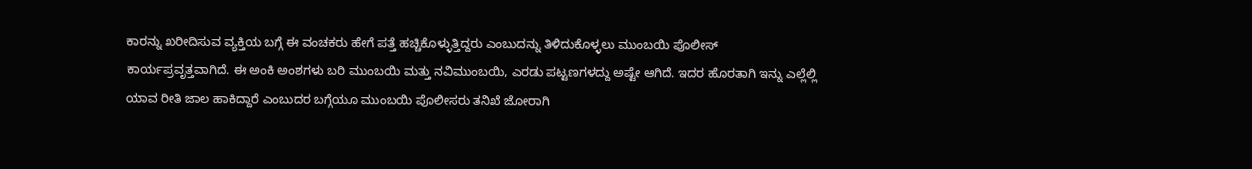ಕಾರನ್ನು ಖರೀದಿಸುವ ವ್ಯಕ್ತಿಯ ಬಗ್ಗೆ ಈ ವಂಚಕರು ಹೇಗೆ ಪತ್ತೆ ಹಚ್ಚಿಕೊಳ್ಳುತ್ತಿದ್ದರು ಎಂಬುದನ್ನು ತಿಳಿದುಕೊಳ್ಳಲು ಮುಂಬಯಿ ಪೊಲೀಸ್ ಕಾರ್ಯಪ್ರವೃತ್ತವಾಗಿದೆ. ಈ ಅಂಕಿ ಅಂಶಗಳು ಬರಿ ಮುಂಬಯಿ ಮತ್ತು ನವಿಮುಂಬಯಿ, ಎರಡು ಪಟ್ಟಣಗಳದ್ದು ಅಷ್ಟೇ ಆಗಿದೆ. ಇದರ ಹೊರತಾಗಿ ಇನ್ನು ಎಲ್ಲೆಲ್ಲಿ ಯಾವ ರೀತಿ ಜಾಲ ಹಾಕಿದ್ದಾರೆ ಎಂಬುದರ ಬಗ್ಗೆಯೂ ಮುಂಬಯಿ ಪೊಲೀಸರು ತನಿಖೆ ಜೋರಾಗಿ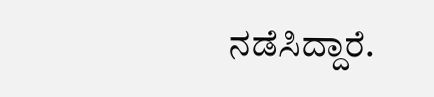ನಡೆಸಿದ್ದಾರೆ.